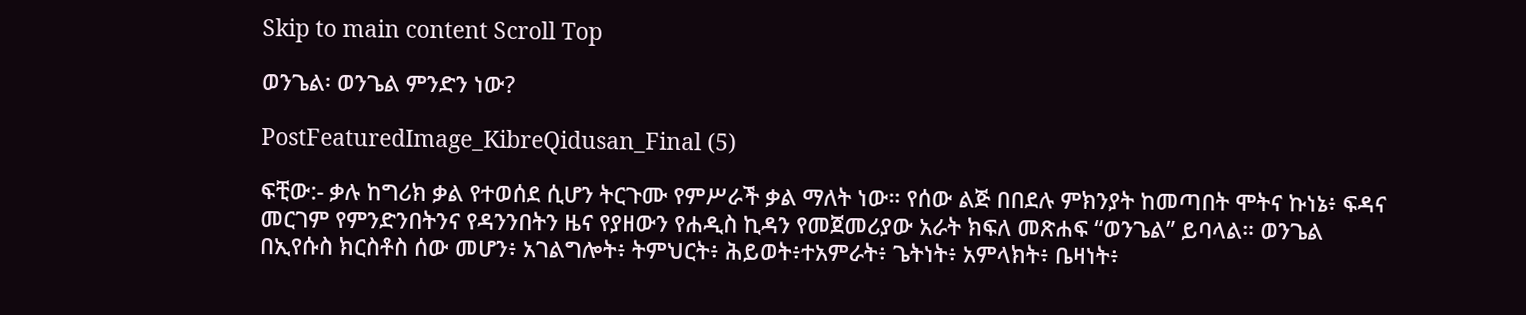Skip to main content Scroll Top

ወንጌል፡ ወንጌል ምንድን ነው?

PostFeaturedImage_KibreQidusan_Final (5)

ፍቺው:- ቃሉ ከግሪክ ቃል የተወሰደ ሲሆን ትርጉሙ የምሥራች ቃል ማለት ነው። የሰው ልጅ በበደሉ ምክንያት ከመጣበት ሞትና ኩነኔ፥ ፍዳና መርገም የምንድንበትንና የዳንንበትን ዜና የያዘውን የሐዲስ ኪዳን የመጀመሪያው አራት ክፍለ መጽሐፍ “ወንጌል” ይባላል። ወንጌል በኢየሱስ ክርስቶስ ሰው መሆን፥ አገልግሎት፥ ትምህርት፥ ሕይወት፥ተአምራት፥ ጌትነት፥ አምላክት፥ ቤዛነት፥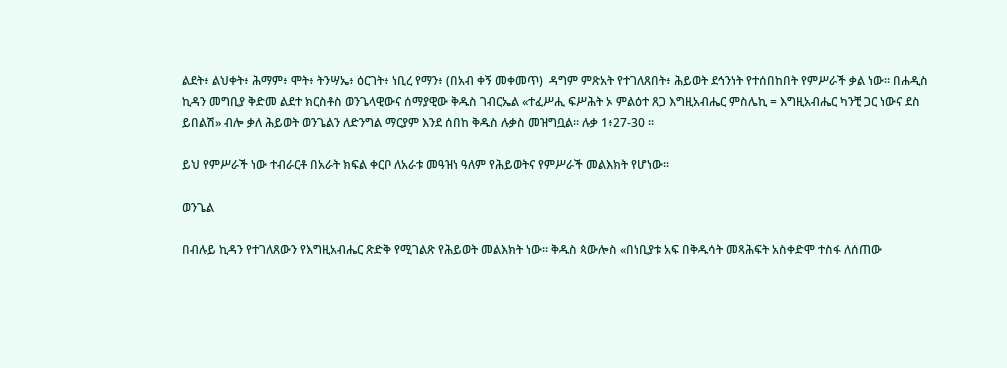ልደት፥ ልህቀት፥ ሕማም፥ ሞት፥ ትንሣኤ፥ ዕርገት፥ ነቢረ የማን፥ (በአብ ቀኝ መቀመጥ)  ዳግም ምጽአት የተገለጸበት፥ ሕይወት ደኅንነት የተሰበከበት የምሥራች ቃል ነው። በሐዲስ ኪዳን መግቢያ ቅድመ ልደተ ክርስቶስ ወንጌላዊውና ሰማያዊው ቅዱስ ገብርኤል «ተፈሥሒ ፍሥሕት ኦ ምልዕተ ጸጋ እግዚአብሔር ምስሌኪ = እግዚአብሔር ካንቺ ጋር ነውና ደስ ይበልሽ» ብሎ ቃለ ሕይወት ወንጌልን ለድንግል ማርያም እንደ ሰበከ ቅዱስ ሉቃስ መዝግቧል። ሉቃ 1፥27-30 ።

ይህ የምሥራች ነው ተብራርቶ በአራት ክፍል ቀርቦ ለአራቱ መዓዝነ ዓለም የሕይወትና የምሥራች መልእክት የሆነው።

ወንጌል

በብሉይ ኪዳን የተገለጸውን የእግዚአብሔር ጽድቅ የሚገልጽ የሕይወት መልእክት ነው። ቅዱስ ጳውሎስ «በነቢያቱ አፍ በቅዱሳት መጻሕፍት አስቀድሞ ተስፋ ለሰጠው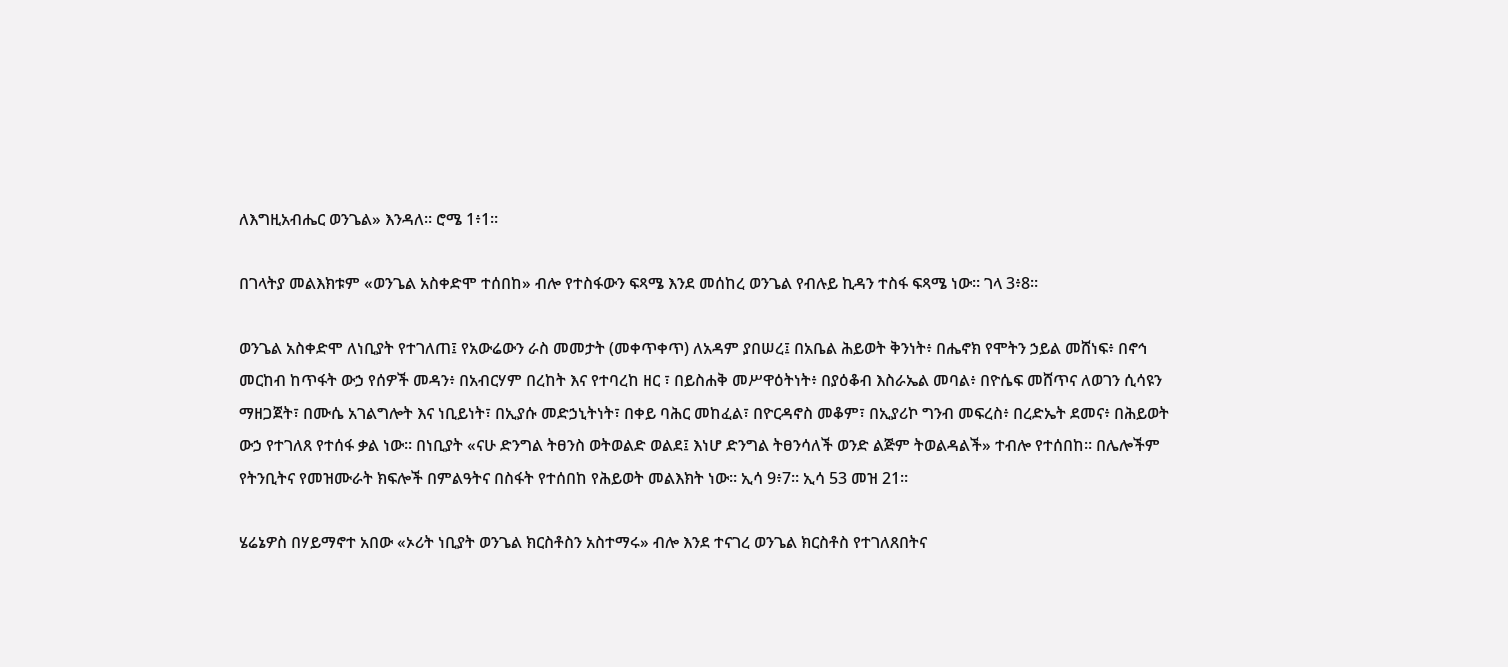ለእግዚአብሔር ወንጌል» እንዳለ። ሮሜ 1፥1።

በገላትያ መልእክቱም «ወንጌል አስቀድሞ ተሰበከ» ብሎ የተስፋውን ፍጻሜ እንደ መሰከረ ወንጌል የብሉይ ኪዳን ተስፋ ፍጻሜ ነው። ገላ 3፥8።

ወንጌል አስቀድሞ ለነቢያት የተገለጠ፤ የአውሬውን ራስ መመታት (መቀጥቀጥ) ለአዳም ያበሠረ፤ በአቤል ሕይወት ቅንነት፥ በሔኖክ የሞትን ኃይል መሸነፍ፥ በኖኅ መርከብ ከጥፋት ውኃ የሰዎች መዳን፥ በአብርሃም በረከት እና የተባረከ ዘር ፣ በይስሐቅ መሥዋዕትነት፥ በያዕቆብ እስራኤል መባል፥ በዮሴፍ መሸጥና ለወገን ሲሳዩን ማዘጋጀት፣ በሙሴ አገልግሎት እና ነቢይነት፣ በኢያሱ መድኃኒትነት፣ በቀይ ባሕር መከፈል፣ በዮርዳኖስ መቆም፣ በኢያሪኮ ግንብ መፍረስ፥ በረድኤት ደመና፥ በሕይወት ውኃ የተገለጸ የተሰፋ ቃል ነው። በነቢያት «ናሁ ድንግል ትፀንስ ወትወልድ ወልደ፤ እነሆ ድንግል ትፀንሳለች ወንድ ልጅም ትወልዳልች» ተብሎ የተሰበከ። በሌሎችም የትንቢትና የመዝሙራት ክፍሎች በምልዓትና በስፋት የተሰበከ የሕይወት መልእክት ነው። ኢሳ 9፥7። ኢሳ 53 መዝ 21።

ሄሬኔዎስ በሃይማኖተ አበው «ኦሪት ነቢያት ወንጌል ክርስቶስን አስተማሩ» ብሎ እንደ ተናገረ ወንጌል ክርስቶስ የተገለጸበትና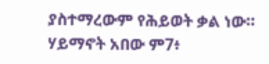ያስተማረውም የሕይወት ቃል ነው። ሃይማኖት አበው ም7፥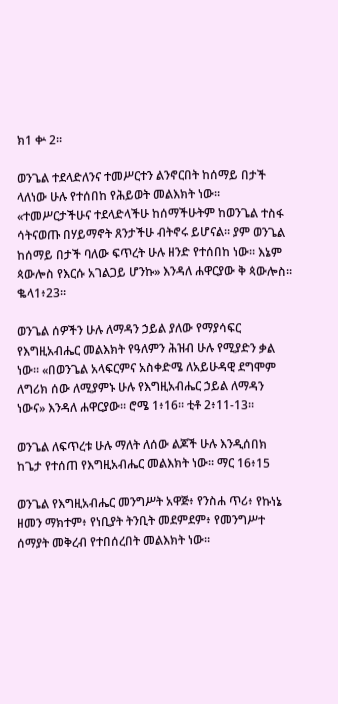ክ1 ቍ 2።

ወንጌል ተደላድለንና ተመሥርተን ልንኖርበት ከሰማይ በታች ላለነው ሁሉ የተሰበከ የሕይወት መልእክት ነው። «ተመሥርታችሁና ተደላድላችሁ ከሰማችሁትም ከወንጌል ተስፋ ሳትናወጡ በሃይማኖት ጸንታችሁ ብትኖሩ ይሆናል። ያም ወንጌል ከሰማይ በታች ባለው ፍጥረት ሁሉ ዘንድ የተሰበከ ነው። እኔም ጳውሎስ የእርሱ አገልጋይ ሆንኩ» እንዳለ ሐዋርያው ቅ ጳውሎስ። ቈላ1፥23።

ወንጌል ሰዎችን ሁሉ ለማዳን ኃይል ያለው የማያሳፍር የእግዚአብሔር መልእክት የዓለምን ሕዝብ ሁሉ የሚያድን ቃል ነው። «በወንጌል አላፍርምና አስቀድሜ ለአይሁዳዊ ደግሞም ለግሪክ ሰው ለሚያምኑ ሁሉ የእግዚአብሔር ኃይል ለማዳን ነውና» እንዳለ ሐዋርያው። ሮሜ 1፥16። ቲቶ 2፥11-13።

ወንጌል ለፍጥረቱ ሁሉ ማለት ለሰው ልጆች ሁሉ እንዲሰበክ ከጌታ የተሰጠ የእግዚአብሔር መልእክት ነው። ማር 16፥15

ወንጌል የእግዚአብሔር መንግሥት አዋጅ፥ የንስሐ ጥሪ፥ የኩነኔ ዘመን ማክተም፥ የነቢያት ትንቢት መደምደም፥ የመንግሥተ ሰማያት መቅረብ የተበሰረበት መልእክት ነው።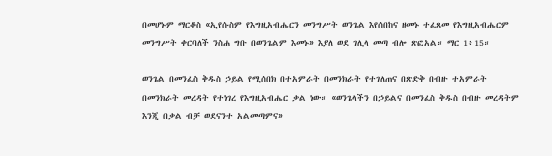በመሆኑም ማርቆስ «ኢየሱስም የእግዚአብሔርን መንግሥት ወንጌል እየሰበከና ዘመኑ ተፈጸመ የእግዚአብሔርም መንግሥት ቀርባለች ንስሐ ግቡ በወንጌልም እመኑ» እያለ ወደ ገሊላ መጣ ብሎ ጽፎአል። ማር 1፥15።

ወንጌል በመንፈስ ቅዱስ ኃይል የሚሰበክ በተአምራት በመንክራት የተገለጠና በጽድቅ በብዙ ተአምራት በመንክራት መረዳት የተነገረ የእግዚአብሔር ቃል ነው። «ወንጌላችን በኃይልና በመንፈስ ቅዱስ በብዙ መረዳትም እንጂ በቃል ብቻ ወደናንተ አልመጣምና»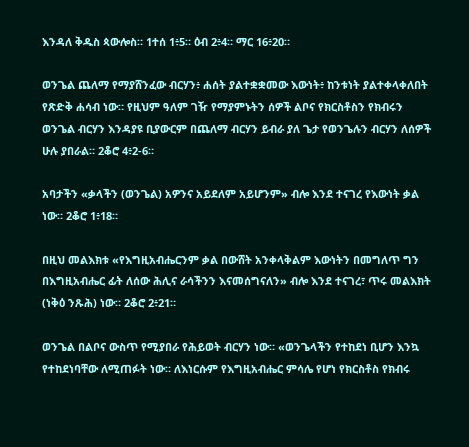እንዳለ ቅዱስ ጳውሎስ። 1ተሰ 1፥5። ዕብ 2፥4። ማር 16፥20።

ወንጌል ጨለማ የማያሸንፈው ብርሃን፥ ሐሰት ያልተቋቋመው እውነት፥ ከንቱነት ያልተቀላቀለበት የጽድቅ ሐሳብ ነው። የዚህም ዓለም ገዥ የማያምኑትን ሰዎች ልቦና የክርስቶስን የክብሩን ወንጌል ብርሃን እንዳያዩ ቢያውርም በጨለማ ብርሃን ይብራ ያለ ጌታ የወንጌሉን ብርሃን ለሰዎች ሁሉ ያበራል። 2ቆሮ 4፥2-6።

አባታችን «ቃላችን (ወንጌል) አዎንና አይደለም አይሆንም» ብሎ እንደ ተናገረ የእውነት ቃል ነው። 2ቆሮ 1፥18።

በዚህ መልእክቱ «የእግዚአብሔርንም ቃል በውሸት አንቀላቅልም እውነትን በመግለጥ ግን በእግዚአብሔር ፊት ለሰው ሕሊና ራሳችንን እናመሰግናለን» ብሎ እንደ ተናገረ፣ ጥሩ መልእክት (ነቅዕ ንጹሕ) ነው። 2ቆሮ 2፥21።

ወንጌል በልቦና ውስጥ የሚያበራ የሕይወት ብርሃን ነው። «ወንጌላችን የተከደነ ቢሆን እንኳ የተከደነባቸው ለሚጠፉት ነው። ለእነርሱም የእግዚአብሔር ምሳሌ የሆነ የክርስቶስ የክብሩ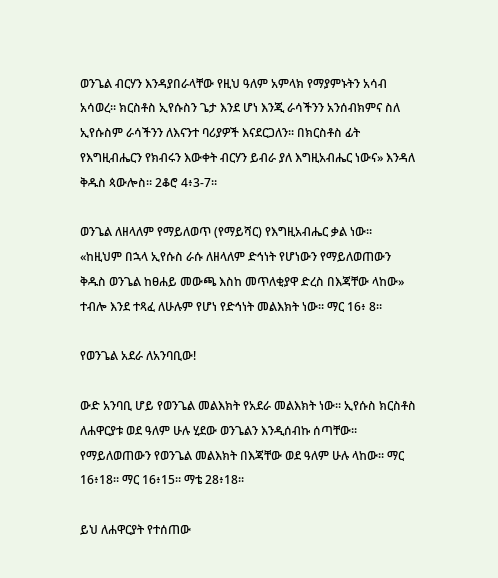ወንጌል ብርሃን እንዳያበራላቸው የዚህ ዓለም አምላክ የማያምኑትን አሳብ አሳወረ። ክርስቶስ ኢየሱስን ጌታ እንደ ሆነ እንጂ ራሳችንን አንሰብክምና ስለ ኢየሱስም ራሳችንን ለእናንተ ባሪያዎች እናደርጋለን። በክርስቶስ ፊት የእግዚብሔርን የክብሩን እውቀት ብርሃን ይብራ ያለ እግዚአብሔር ነውና» እንዳለ ቅዱስ ጳውሎስ። 2ቆሮ 4፥3-7።

ወንጌል ለዘላለም የማይለወጥ (የማይሻር) የእግዚአብሔር ቃል ነው። «ከዚህም በኋላ ኢየሱስ ራሱ ለዘላለም ድኅነት የሆነውን የማይለወጠውን ቅዱስ ወንጌል ከፀሐይ መውጫ እስከ መጥለቂያዋ ድረስ በእጃቸው ላከው» ተብሎ እንደ ተጻፈ ለሁሉም የሆነ የድኅነት መልእክት ነው። ማር 16፥ 8።

የወንጌል አደራ ለአንባቢው!

ውድ አንባቢ ሆይ የወንጌል መልእክት የአደራ መልእክት ነው። ኢየሱስ ክርስቶስ ለሐዋርያቱ ወደ ዓለም ሁሉ ሂደው ወንጌልን እንዲሰብኩ ሰጣቸው። የማይለወጠውን የወንጌል መልእክት በእጃቸው ወደ ዓለም ሁሉ ላከው። ማር 16፥18። ማር 16፥15። ማቴ 28፥18።

ይህ ለሐዋርያት የተሰጠው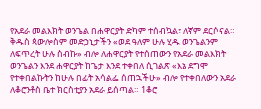የአደራ መልእክት ወንጌል በሐዋርያት ድካም ተሰብኳል፣ ለኛም ደርሶናል። ቅዱስ ጳውሎስም መድኃኒታችን «ወደ ዓለም ሁሉ ሂዱ ወንጌልንም ለፍጥረት ሁሉ ስብኩ» ብሎ ለሐዋርያት የተሰጠውን የአደራ መልእክት ወንጌልን እንደ ሐዋርያት ከጌታ እንደ ተቀበለ ሲገልጽ «እኔ ደግሞ የተቀበልኩትን ከሁሉ በፊት አሳልፌ ሰጠኋችሁ» ብሎ የተቀበለውን አደራ ለቆሮንቶስ ቤተ ክርስቲያን አደራ ይሰጣል። 1ቆሮ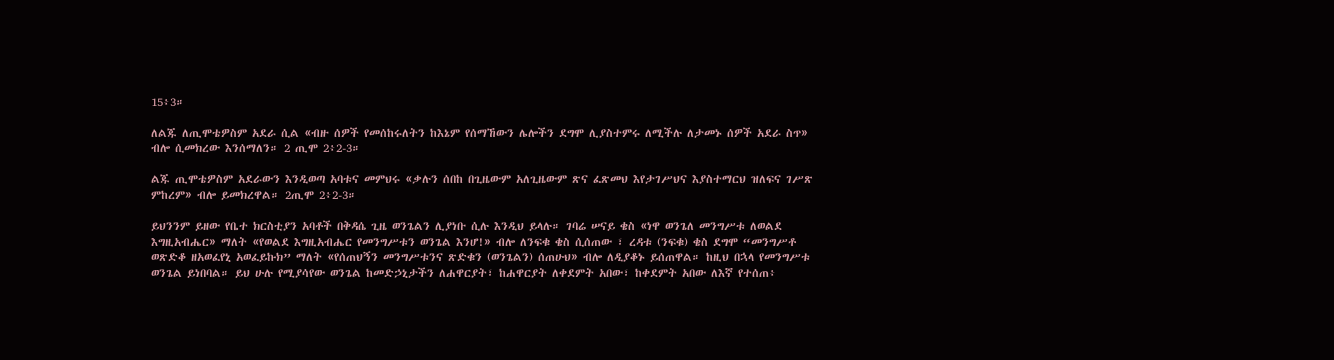15፥3።

ለልጁ ለጢሞቴዎስም አደራ ሲል «ብዙ ሰዎች የመሰከሩለትን ከእኔም የሰማኸውን ሌሎችን ደግሞ ሊያስተምሩ ለሚችሉ ለታመኑ ሰዎች አደራ ስጥ» ብሎ ሲመክረው እንሰማለን። 2 ጢሞ 2፥2-3።

ልጁ ጢሞቴዎስም አደራውን እንዲወጣ አባቱና መምህሩ «ቃሉን ሰበከ በጊዜውም አለጊዜውም ጽና ፈጽመህ እየታገሥህና እያስተማርህ ዝለፍና ገሥጽ ምከረም» ብሎ ይመክረዋል። 2ጢሞ 2፥2-3።

ይህንንም ይዘው የቤተ ክርስቲያን አባቶች በቅዳሴ ጊዜ ወንጌልን ሊያነቡ ሲሉ እንዲህ ይላሉ። ገባሬ ሠናይ ቄስ «ነዋ ወንጌለ መንግሥቱ ለወልደ እግዚአብሔር» ማለት «የወልደ እግዚአብሔር የመንግሥቱን ወንጌል እንሆ!» ብሎ ለንፍቁ ቄስ ሲሰጠው ፣ ረዳቱ (ንፍቁ) ቄስ ደግሞ “መንግሥቶ ወጽድቆ ዘአወፈየኒ አወፈይኩክ” ማለት «የሰጠህኝን መንግሥቱንና ጽድቁን (ወንጌልን) ሰጠሁህ» ብሎ ለዲያቆኑ ይሰጠዋል። ከዚህ በኋላ የመንግሥቱ ወንጌል ይነበባል። ይህ ሁሉ የሚያሳየው ወንጌል ከመድኃኒታችን ለሐዋርያት፣ ከሐዋርያት ለቀደምት አበው፣ ከቀደምት አበው ለእኛ የተሰጠ፥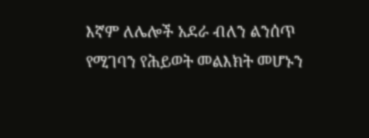እኛም ለሌሎች አደራ ብለን ልንሰጥ የሚገባን የሕይወት መልእክት መሆኑን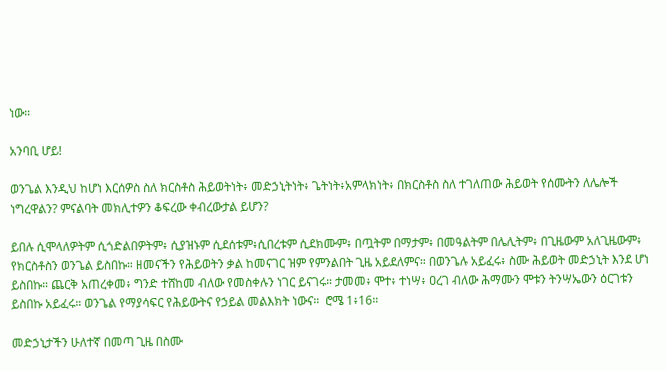ነው።

አንባቢ ሆይ!

ወንጌል እንዲህ ከሆነ እርሰዎስ ስለ ክርስቶስ ሕይወትነት፥ መድኃኒትነት፥ ጌትነት፥አምላክነት፥ በክርስቶስ ስለ ተገለጠው ሕይወት የሰሙትን ለሌሎች ነግረዋልን? ምናልባት መክሊተዎን ቆፍረው ቀብረውታል ይሆን?

ይበሉ ሲሞላለዎትም ሲጎድልበዎትም፥ ሲያዝኑም ሲደሰቱም፥ሲበረቱም ሲደክሙም፥ በጧትም በማታም፥ በመዓልትም በሌሊትም፥ በጊዜውም አለጊዜውም፥ የክርስቶስን ወንጌል ይስበኩ። ዘመናችን የሕይወትን ቃል ከመናገር ዝም የምንልበት ጊዜ አይደለምና። በወንጌሉ አይፈሩ፥ ስሙ ሕይወት መድኃኒት እንደ ሆነ ይስበኩ። ጨርቅ አጠረቀመ፥ ግንድ ተሸከመ ብለው የመስቀሉን ነገር ይናገሩ። ታመመ፥ ሞተ፥ ተነሣ፥ ዐረገ ብለው ሕማሙን ሞቱን ትንሣኤውን ዕርገቱን ይስበኩ አይፈሩ። ወንጌል የማያሳፍር የሕይውትና የኃይል መልእክት ነውና።  ሮሜ 1፥16።

መድኃኒታችን ሁለተኛ በመጣ ጊዜ በስሙ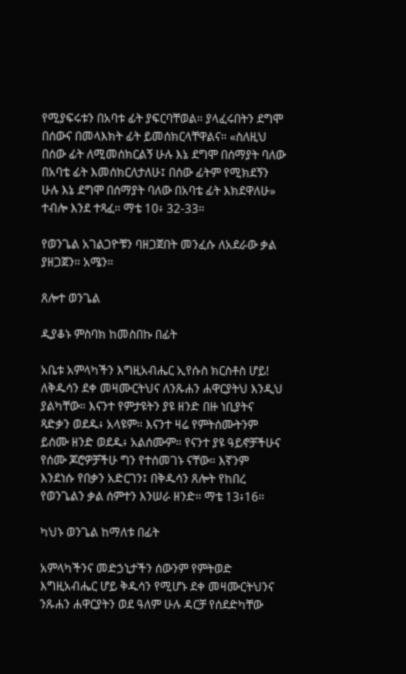የሚያፍሩቱን በአባቱ ፊት ያፍርባቸወል። ያላፈሩበትን ደግሞ በሰውና በመላእክት ፊት ይመሰክርላቸዋልና። «ስለዚህ በሰው ፊት ለሚመሰክርልኝ ሁሉ እኔ ደግሞ በሰማያት ባለው በአባቴ ፊት እመሰክርለታለሁ፤ በሰው ፊትም የሚክደኝን ሁሉ እኔ ደግሞ በሰማያት ባለው በአባቴ ፊት እክደዋለሁ» ተብሎ እንደ ተጻፈ። ማቴ 10፥ 32-33።

የወንጌል አገልጋዮቹን ባዘጋጀበት መንፈሱ ለአደራው ቃል ያዘጋጀን። አሜን።

ጸሎተ ወንጌል

ዲያቆኑ ምስባክ ከመስበኩ በፊት

አቤቱ አምላካችን እግዚአብሔር ኢየሱስ ክርስቶስ ሆይ! ለቅዱሳን ደቀ መዛሙርትህና ለንጹሐን ሐዋርያትህ እንዲህ ያልካቸው። እናንተ የምታዩትን ያዩ ዘንድ በዙ ነቢያትና ጻድቃን ወደዱ፥ አላዩም። እናንተ ዛሬ የምትሰሙትንም ይሰሙ ዘንድ ወደዱ፥ አልሰሙም። የናንተ ያዩ ዓይኖቻችሁና የሰሙ ጆሮዎቻችሁ ግን የተሰመገኑ ናቸው። እኛንም እንደነሱ የበቃን አድርገን፤ በቅዱሳን ጸሎት የከበረ የወንጌልን ቃል ሰምተን እንሠራ ዘንድ። ማቴ 13፥16።

ካህኑ ወንጌል ከማለቱ በፊት

አምላካችንና መድኃኒታችን ሰውንም የምትወድ እግዚአብሔር ሆይ ቅዱሳን የሚሆኑ ደቀ መዛሙርትህንና ንጹሐን ሐዋርያትን ወደ ዓለም ሁሉ ዳርቻ የሰደድካቸው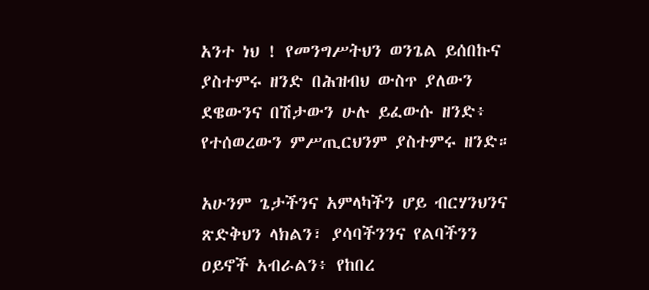አንተ ነህ ! የመንግሥትህን ወንጌል ይሰበኩና ያስተምሩ ዘንድ በሕዝብህ ውስጥ ያለውን ደዌውንና በሽታውን ሁሉ ይፈውሱ ዘንድ፥ የተሰወረውን ምሥጢርህንም ያስተምሩ ዘንድ።

አሁንም ጌታችንና አምላካችን ሆይ ብርሃንህንና ጽድቅህን ላክልን፣ ያሳባችንንና የልባችንን ዐይኖች አብራልን፥ የከበረ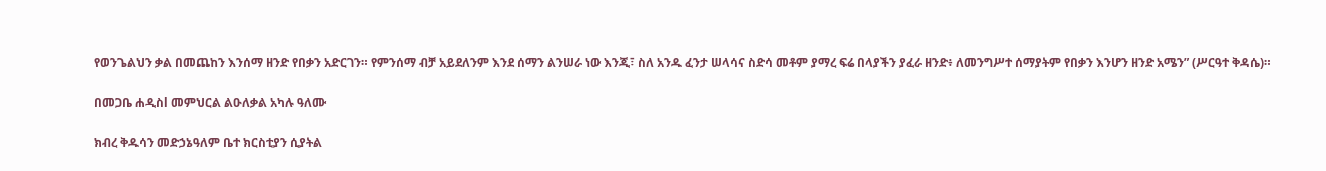የወንጌልህን ቃል በመጨከን እንሰማ ዘንድ የበቃን አድርገን። የምንሰማ ብቻ አይደለንም እንደ ሰማን ልንሠራ ነው እንጂ፣ ስለ አንዱ ፈንታ ሠላሳና ስድሳ መቶም ያማረ ፍሬ በላያችን ያፈራ ዘንድ፥ ለመንግሥተ ሰማያትም የበቃን እንሆን ዘንድ አሜን” (ሥርዓተ ቅዳሴ)።

በመጋቤ ሐዲስl መምህርል ልዑለቃል አካሉ ዓለሙ

ክብረ ቅዱሳን መድኃኔዓለም ቤተ ክርስቲያን ሲያትል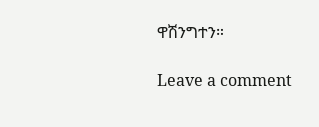ዋሽንግተን።

Leave a comment